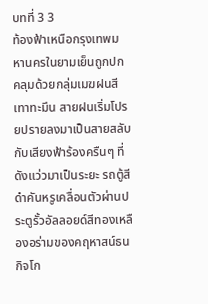บทที่ 3 3
ท้องฟ้าเหนือกรุงเทพมหานครในยามเย็นถูกปกคลุมด้วยกลุ่มเมฆฝนสีเทาทะมึน สายฝนเริ่มโปรยปรายลงมาเป็นสายสลับกับเสียงฟ้าร้องครืนๆ ที่ดังแว่วมาเป็นระยะ รถตู้สีดำคันหรูเคลื่อนตัวผ่านประตูรั้วอัลลอยด์สีทองเหลืองอร่ามของคฤหาสน์ธนกิจโก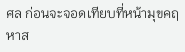ศล ก่อนจะจอดเทียบที่หน้ามุขคฤหาส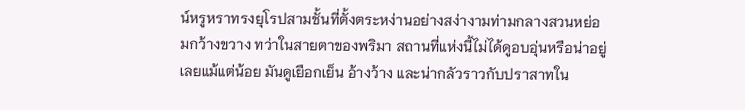น์หรูหราทรงยุโรปสามชั้นที่ตั้งตระหง่านอย่างสง่างามท่ามกลางสวนหย่อมกว้างขวาง ทว่าในสายตาของพริมา สถานที่แห่งนี้ไม่ได้ดูอบอุ่นหรือน่าอยู่เลยแม้แต่น้อย มันดูเยือกเย็น อ้างว้าง และน่ากลัวราวกับปราสาทใน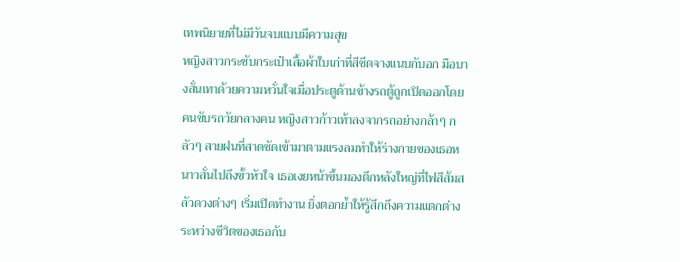เทพนิยายที่ไม่มีวันจบแบบมีความสุข
หญิงสาวกระชับกระเป๋าเสื้อผ้าใบเก่าที่สีซีดจางแนบกับอก มือบางสั่นเทาด้วยความหวั่นใจเมื่อประตูด้านข้างรถตู้ถูกเปิดออกโดยคนขับรถวัยกลางคน หญิงสาวก้าวเท้าลงจากรถอย่างกล้าๆ กลัวๆ สายฝนที่สาดซัดเข้ามาตามแรงลมทำให้ร่างกายของเธอหนาวสั่นไปถึงขั้วหัวใจ เธอเงยหน้าขึ้นมองตึกหลังใหญ่ที่ไฟสีส้มสลัวดวงต่างๆ เริ่มเปิดทำงาน ยิ่งตอกย้ำให้รู้สึกถึงความแตกต่างระหว่างชีวิตของเธอกับ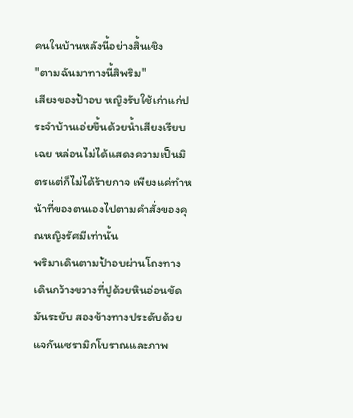คนในบ้านหลังนี้อย่างสิ้นเชิง
"ตามฉันมาทางนี้สิพริม"
เสียงของป้าอบ หญิงรับใช้เก่าแก่ประจำบ้านเอ่ยขึ้นด้วยน้ำเสียงเรียบเฉย หล่อนไม่ได้แสดงความเป็นมิตรแต่ก็ไม่ได้ร้ายกาจ เพียงแค่ทำหน้าที่ของตนเองไปตามคำสั่งของคุณหญิงรัศมีเท่านั้น
พริมาเดินตามป้าอบผ่านโถงทางเดินกว้างขวางที่ปูด้วยหินอ่อนขัดมันระยับ สองข้างทางประดับด้วยแจกันเซรามิกโบราณและภาพ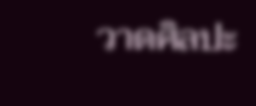วาดศิลปะ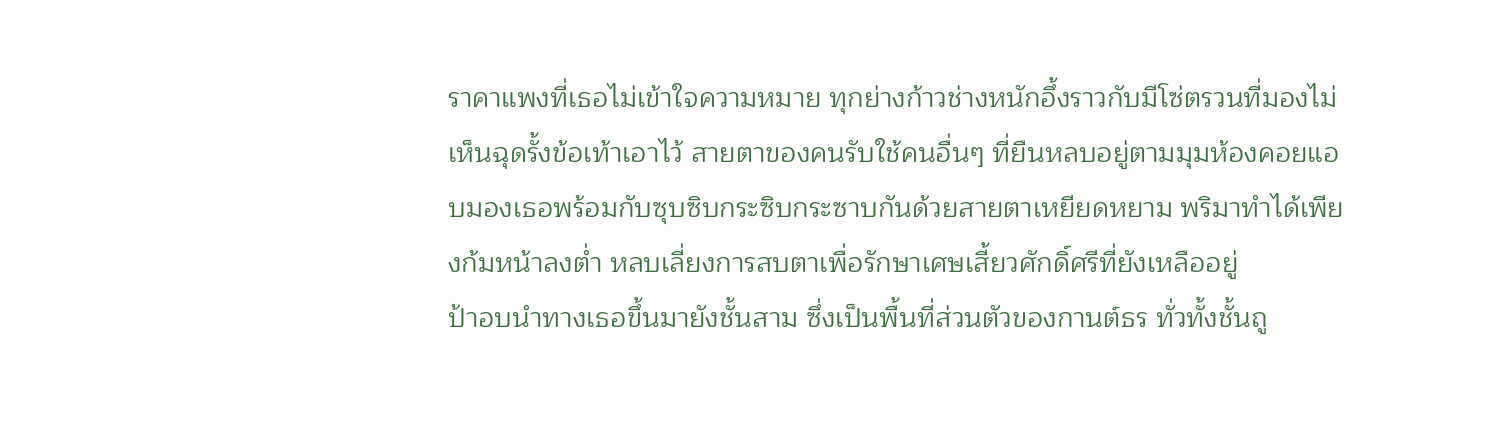ราคาแพงที่เธอไม่เข้าใจความหมาย ทุกย่างก้าวช่างหนักอึ้งราวกับมีโซ่ตรวนที่มองไม่เห็นฉุดรั้งข้อเท้าเอาไว้ สายตาของคนรับใช้คนอื่นๆ ที่ยืนหลบอยู่ตามมุมห้องคอยแอบมองเธอพร้อมกับซุบซิบกระซิบกระซาบกันด้วยสายตาเหยียดหยาม พริมาทำได้เพียงก้มหน้าลงต่ำ หลบเลี่ยงการสบตาเพื่อรักษาเศษเสี้ยวศักดิ์ศรีที่ยังเหลืออยู่
ป้าอบนำทางเธอขึ้นมายังชั้นสาม ซึ่งเป็นพื้นที่ส่วนตัวของกานต์ธร ทั่วทั้งชั้นถู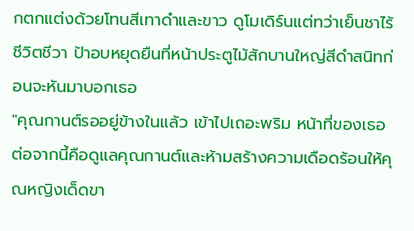กตกแต่งด้วยโทนสีเทาดำและขาว ดูโมเดิร์นแต่ทว่าเย็นชาไร้ชีวิตชีวา ป้าอบหยุดยืนที่หน้าประตูไม้สักบานใหญ่สีดำสนิทก่อนจะหันมาบอกเธอ
"คุณกานต์รออยู่ข้างในแล้ว เข้าไปเถอะพริม หน้าที่ของเธอต่อจากนี้คือดูแลคุณกานต์และห้ามสร้างความเดือดร้อนให้คุณหญิงเด็ดขา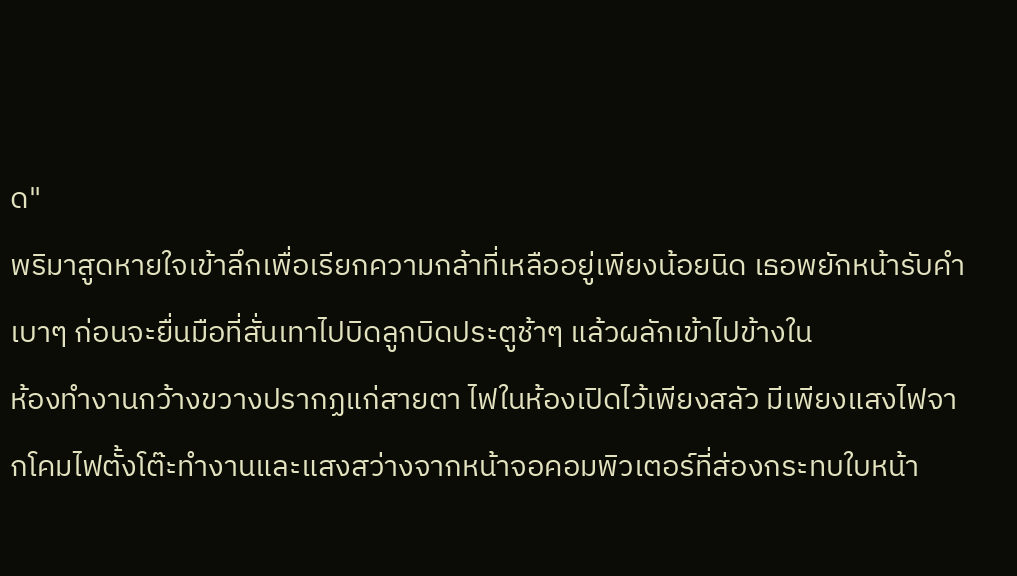ด"
พริมาสูดหายใจเข้าลึกเพื่อเรียกความกล้าที่เหลืออยู่เพียงน้อยนิด เธอพยักหน้ารับคำเบาๆ ก่อนจะยื่นมือที่สั่นเทาไปบิดลูกบิดประตูช้าๆ แล้วผลักเข้าไปข้างใน
ห้องทำงานกว้างขวางปรากฏแก่สายตา ไฟในห้องเปิดไว้เพียงสลัว มีเพียงแสงไฟจากโคมไฟตั้งโต๊ะทำงานและแสงสว่างจากหน้าจอคอมพิวเตอร์ที่ส่องกระทบใบหน้า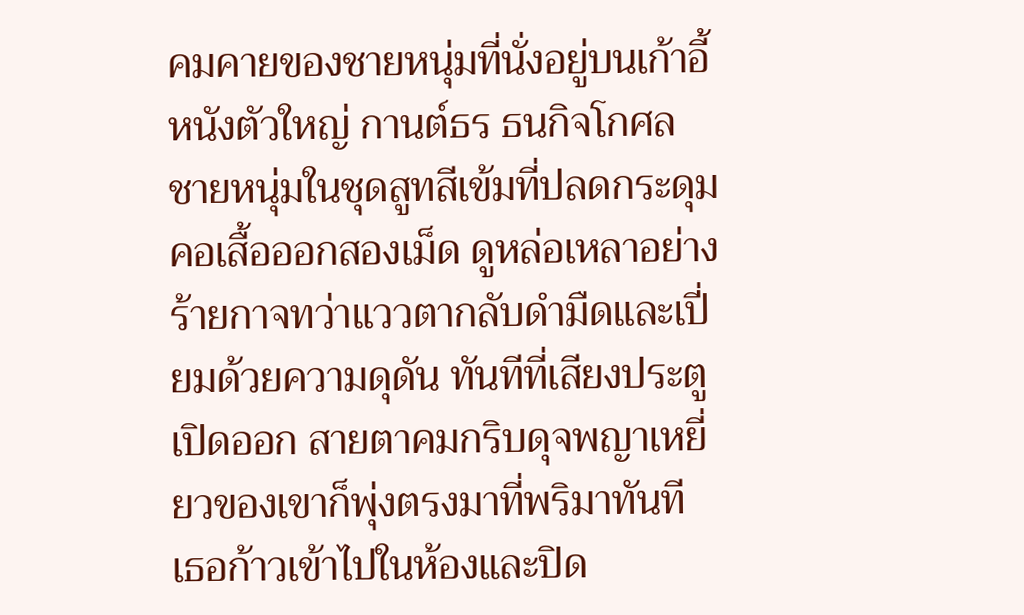คมคายของชายหนุ่มที่นั่งอยู่บนเก้าอี้หนังตัวใหญ่ กานต์ธร ธนกิจโกศล ชายหนุ่มในชุดสูทสีเข้มที่ปลดกระดุมคอเสื้อออกสองเม็ด ดูหล่อเหลาอย่างร้ายกาจทว่าแววตากลับดำมืดและเปี่ยมด้วยความดุดัน ทันทีที่เสียงประตูเปิดออก สายตาคมกริบดุจพญาเหยี่ยวของเขาก็พุ่งตรงมาที่พริมาทันที
เธอก้าวเข้าไปในห้องและปิด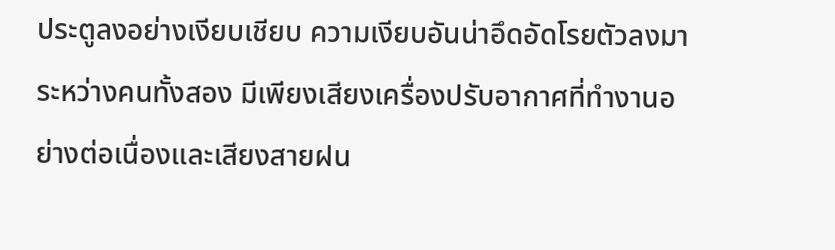ประตูลงอย่างเงียบเชียบ ความเงียบอันน่าอึดอัดโรยตัวลงมาระหว่างคนทั้งสอง มีเพียงเสียงเครื่องปรับอากาศที่ทำงานอย่างต่อเนื่องและเสียงสายฝน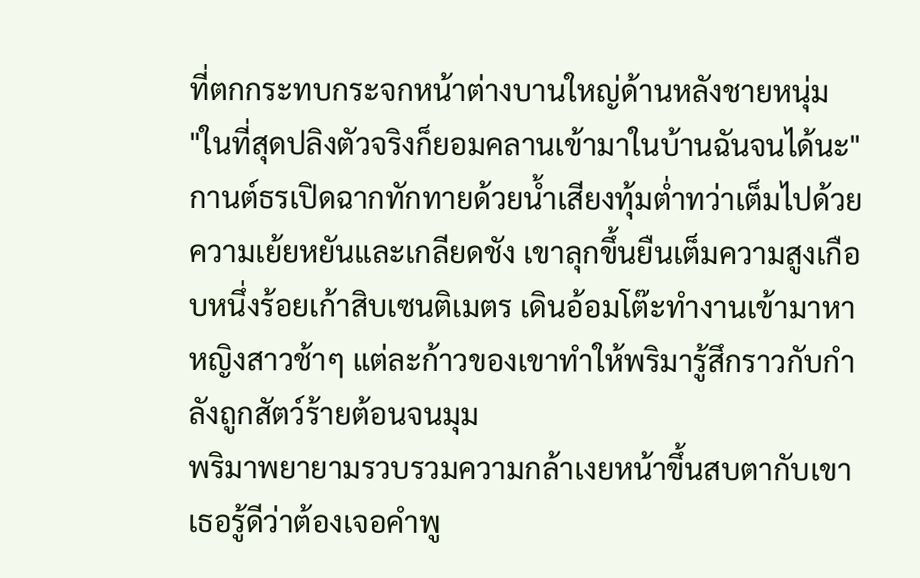ที่ตกกระทบกระจกหน้าต่างบานใหญ่ด้านหลังชายหนุ่ม
"ในที่สุดปลิงตัวจริงก็ยอมคลานเข้ามาในบ้านฉันจนได้นะ"
กานต์ธรเปิดฉากทักทายด้วยน้ำเสียงทุ้มต่ำทว่าเต็มไปด้วยความเย้ยหยันและเกลียดชัง เขาลุกขึ้นยืนเต็มความสูงเกือบหนึ่งร้อยเก้าสิบเซนติเมตร เดินอ้อมโต๊ะทำงานเข้ามาหาหญิงสาวช้าๆ แต่ละก้าวของเขาทำให้พริมารู้สึกราวกับกำลังถูกสัตว์ร้ายต้อนจนมุม
พริมาพยายามรวบรวมความกล้าเงยหน้าขึ้นสบตากับเขา เธอรู้ดีว่าต้องเจอคำพู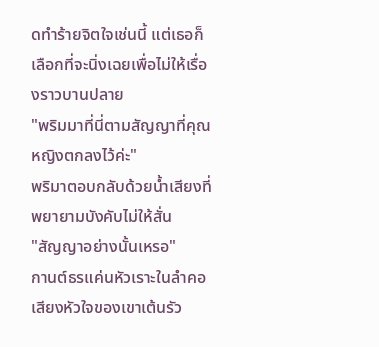ดทำร้ายจิตใจเช่นนี้ แต่เธอก็เลือกที่จะนิ่งเฉยเพื่อไม่ให้เรื่องราวบานปลาย
"พริมมาที่นี่ตามสัญญาที่คุณหญิงตกลงไว้ค่ะ"
พริมาตอบกลับด้วยน้ำเสียงที่พยายามบังคับไม่ให้สั่น
"สัญญาอย่างนั้นเหรอ"
กานต์ธรแค่นหัวเราะในลำคอ เสียงหัวใจของเขาเต้นรัว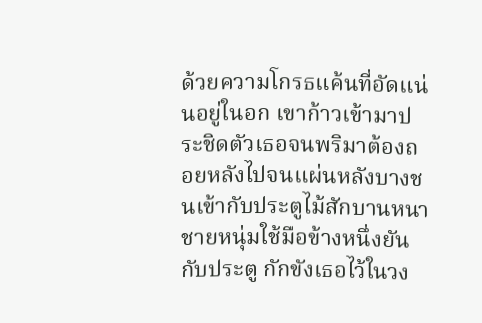ด้วยความโกรธแค้นที่อัดแน่นอยู่ในอก เขาก้าวเข้ามาประชิดตัวเธอจนพริมาต้องถอยหลังไปจนแผ่นหลังบางชนเข้ากับประตูไม้สักบานหนา ชายหนุ่มใช้มือข้างหนึ่งยันกับประตู กักขังเธอไว้ในวง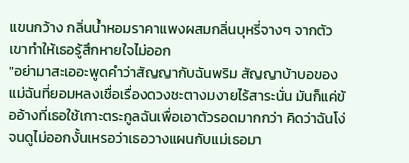แขนกว้าง กลิ่นน้ำหอมราคาแพงผสมกลิ่นบุหรี่จางๆ จากตัวเขาทำให้เธอรู้สึกหายใจไม่ออก
"อย่ามาสะเออะพูดคำว่าสัญญากับฉันพริม สัญญาบ้าบอของแม่ฉันที่ยอมหลงเชื่อเรื่องดวงชะตางมงายไร้สาระนั่น มันก็แค่ข้ออ้างที่เธอใช้เกาะตระกูลฉันเพื่อเอาตัวรอดมากกว่า คิดว่าฉันโง่จนดูไม่ออกงั้นเหรอว่าเธอวางแผนกับแม่เธอมา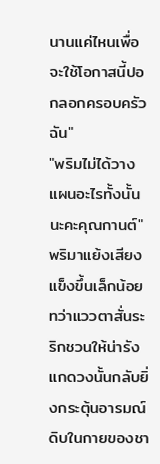นานแค่ไหนเพื่อจะใช้โอกาสนี้ปอกลอกครอบครัวฉัน"
"พริมไม่ได้วางแผนอะไรทั้งนั้นนะคะคุณกานต์"
พริมาแย้งเสียงแข็งขึ้นเล็กน้อย ทว่าแววตาสั่นระริกชวนให้น่ารังแกดวงนั้นกลับยิ่งกระตุ้นอารมณ์ดิบในกายของชา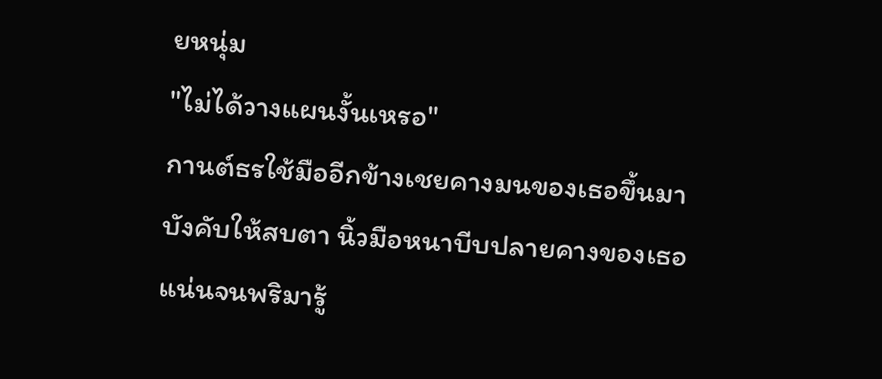ยหนุ่ม
"ไม่ได้วางแผนงั้นเหรอ"
กานต์ธรใช้มืออีกข้างเชยคางมนของเธอขึ้นมาบังคับให้สบตา นิ้วมือหนาบีบปลายคางของเธอแน่นจนพริมารู้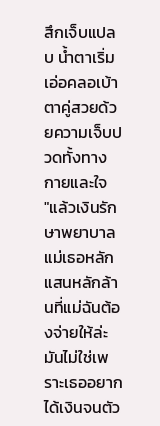สึกเจ็บแปลบ น้ำตาเริ่มเอ่อคลอเบ้าตาคู่สวยด้วยความเจ็บปวดทั้งทางกายและใจ
"แล้วเงินรักษาพยาบาลแม่เธอหลักแสนหลักล้านที่แม่ฉันต้องจ่ายให้ล่ะ มันไม่ใช่เพราะเธออยากได้เงินจนตัว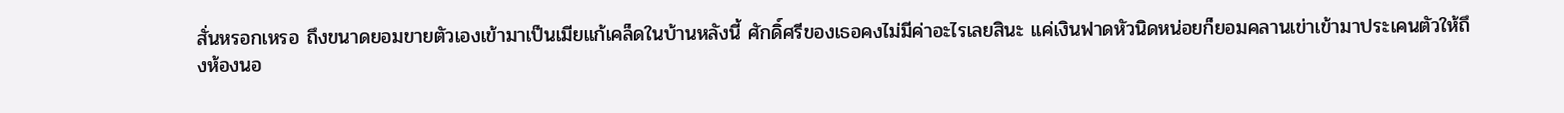สั่นหรอกเหรอ ถึงขนาดยอมขายตัวเองเข้ามาเป็นเมียแก้เคล็ดในบ้านหลังนี้ ศักดิ์ศรีของเธอคงไม่มีค่าอะไรเลยสินะ แค่เงินฟาดหัวนิดหน่อยก็ยอมคลานเข่าเข้ามาประเคนตัวให้ถึงห้องนอ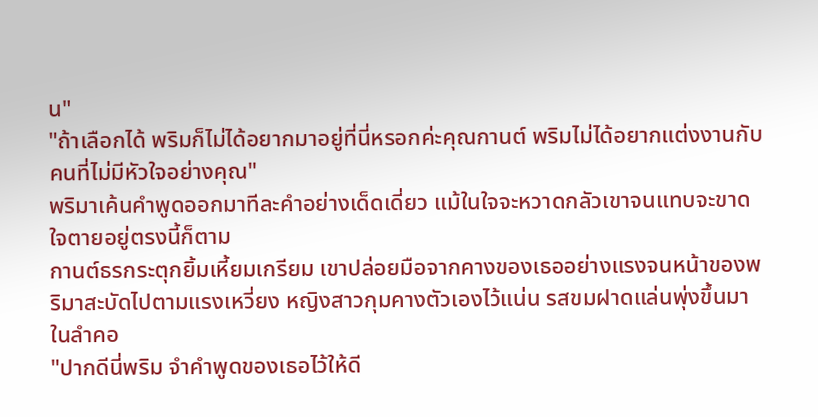น"
"ถ้าเลือกได้ พริมก็ไม่ได้อยากมาอยู่ที่นี่หรอกค่ะคุณกานต์ พริมไม่ได้อยากแต่งงานกับคนที่ไม่มีหัวใจอย่างคุณ"
พริมาเค้นคำพูดออกมาทีละคำอย่างเด็ดเดี่ยว แม้ในใจจะหวาดกลัวเขาจนแทบจะขาดใจตายอยู่ตรงนี้ก็ตาม
กานต์ธรกระตุกยิ้มเหี้ยมเกรียม เขาปล่อยมือจากคางของเธออย่างแรงจนหน้าของพริมาสะบัดไปตามแรงเหวี่ยง หญิงสาวกุมคางตัวเองไว้แน่น รสขมฝาดแล่นพุ่งขึ้นมาในลำคอ
"ปากดีนี่พริม จำคำพูดของเธอไว้ให้ดี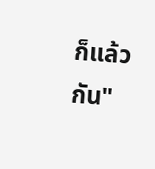ก็แล้วกัน"